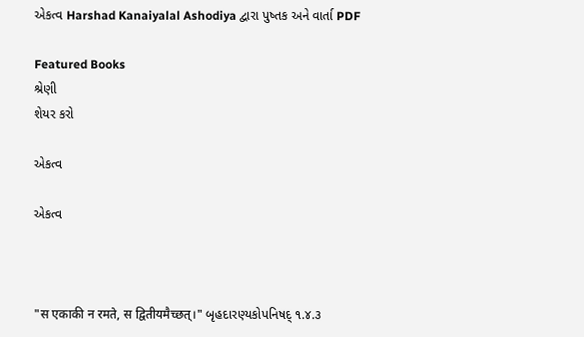એકત્વ Harshad Kanaiyalal Ashodiya દ્વારા પુષ્તક અને વાર્તા PDF

Featured Books
શ્રેણી
શેયર કરો

એકત્વ

એકત્વ



"स एकाकी न रमते, स द्वितीयमैच्छत्।" બૃહદારણ્યકોપનિષદ્ ૧.૪.૩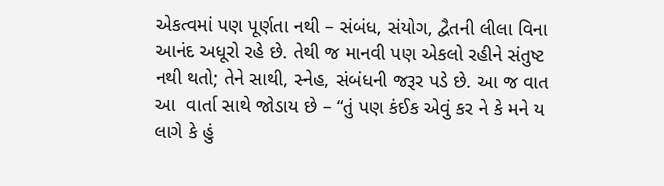એકત્વમાં પણ પૂર્ણતા નથી – સંબંધ, સંયોગ, દ્વૈતની લીલા વિના આનંદ અધૂરો રહે છે. તેથી જ માનવી પણ એકલો રહીને સંતુષ્ટ નથી થતો; તેને સાથી, સ્નેહ, સંબંધની જરૂર પડે છે. આ જ વાત આ  વાર્તા સાથે જોડાય છે – “તું પણ કંઈક એવું કર ને કે મને ય લાગે કે હું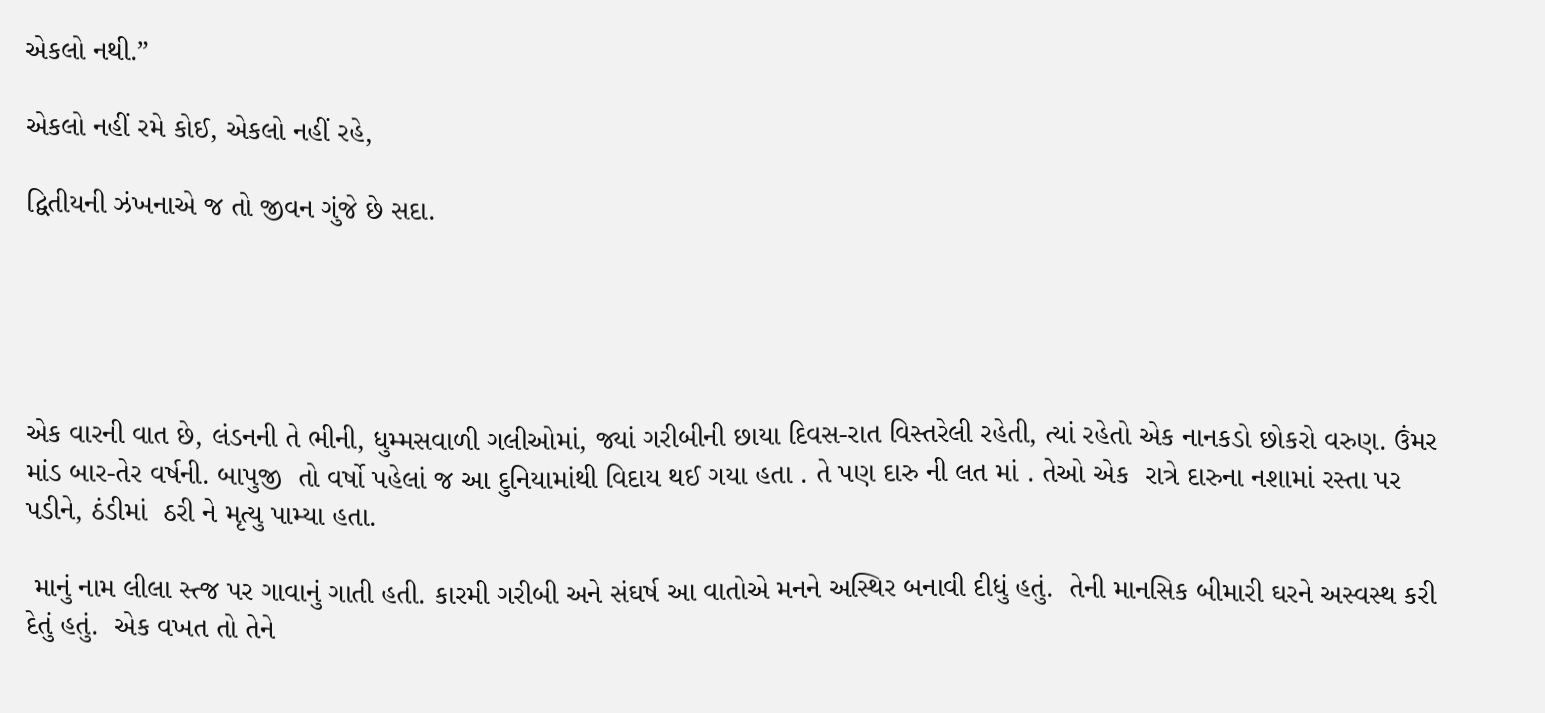એકલો નથી.”

એકલો નહીં રમે કોઈ, એકલો નહીં રહે,

દ્વિતીયની ઝંખનાએ જ તો જીવન ગુંજે છે સદા.





એક વારની વાત છે, લંડનની તે ભીની, ધુમ્મસવાળી ગલીઓમાં, જ્યાં ગરીબીની છાયા દિવસ-રાત વિસ્તરેલી રહેતી, ત્યાં રહેતો એક નાનકડો છોકરો વરુણ. ઉંમર માંડ બાર-તેર વર્ષની. બાપુજી  તો વર્ષો પહેલાં જ આ દુનિયામાંથી વિદાય થઈ ગયા હતા . તે પણ દારુ ની લત માં . તેઓ એક  રાત્રે દારુના નશામાં રસ્તા પર પડીને, ઠંડીમાં  ઠરી ને મૃત્યુ પામ્યા હતા.

 માનું નામ લીલા સ્ત્જ પર ગાવાનું ગાતી હતી. કારમી ગરીબી અને સંઘર્ષ આ વાતોએ મનને અસ્થિર બનાવી દીધું હતું.  તેની માનસિક બીમારી ઘરને અસ્વસ્થ કરી દેતું હતું.  એક વખત તો તેને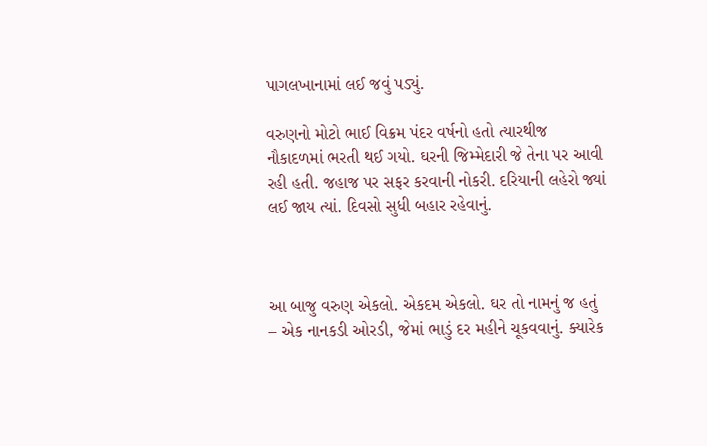પાગલખાનામાં લઈ જવું પડ્યું.

વરુણનો મોટો ભાઈ વિક્રમ પંદર વર્ષનો હતો ત્યારથીજ નૌકાદળમાં ભરતી થઈ ગયો. ઘરની જિમ્મેદારી જે તેના પર આવી રહી હતી. જહાજ પર સફર કરવાની નોકરી. દરિયાની લહેરો જ્યાં લઈ જાય ત્યાં. દિવસો સુધી બહાર રહેવાનું.



આ બાજુ વરુણ એકલો. એકદમ એકલો. ઘર તો નામનું જ હતું – એક નાનકડી ઓરડી, જેમાં ભાડું દર મહીને ચૂકવવાનું. ક્યારેક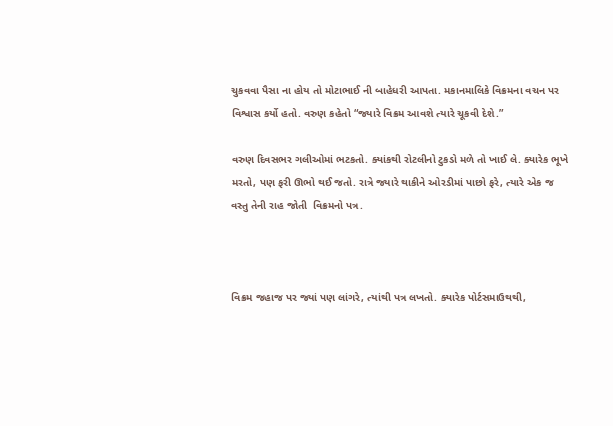ચુકવવા પૈસા ના હોય તો મોટાભાઈ ની બાહેધરી આપતા. મકાનમાલિકે વિક્રમના વચન પર વિશ્વાસ કર્યો હતો. વરુણ કહેતો “જ્યારે વિક્રમ આવશે ત્યારે ચૂકવી દેશે.”

વરુણ દિવસભર ગલીઓમાં ભટકતો. ક્યાંકથી રોટલીનો ટુકડો મળે તો ખાઈ લે. ક્યારેક ભૂખે મરતો, પણ ફરી ઊભો થઈ જતો. રાત્રે જ્યારે થાકીને ઓરડીમાં પાછો ફરે, ત્યારે એક જ વસ્તુ તેની રાહ જોતી  વિક્રમનો પત્ર.



વિક્રમ જહાજ પર જ્યાં પણ લાંગરે, ત્યાંથી પત્ર લખતો. ક્યારેક પોર્ટસમાઉથથી,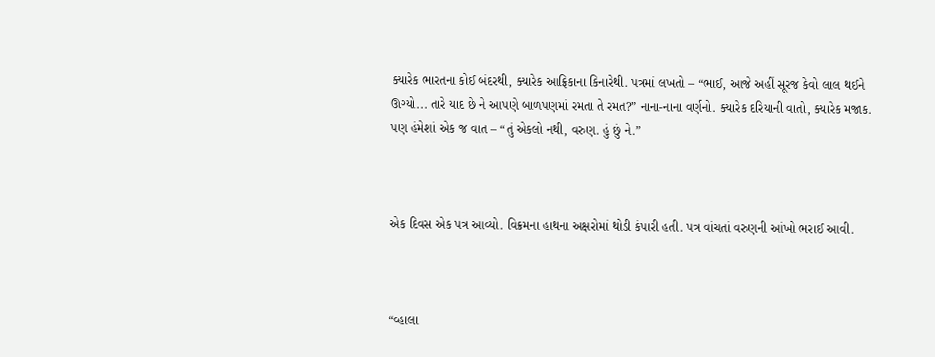ક્યારેક ભારતના કોઈ બંદરથી, ક્યારેક આફ્રિકાના કિનારેથી. પત્રમાં લખતો – “ભાઈ, આજે અહીં સૂરજ કેવો લાલ થઈને ઊગ્યો... તારે યાદ છે ને આપણે બાળપણમાં રમતા તે રમત?” નાના-નાના વર્ણનો. ક્યારેક દરિયાની વાતો, ક્યારેક મજાક. પણ હંમેશાં એક જ વાત – “તું એકલો નથી, વરુણ. હું છું ને.”



એક દિવસ એક પત્ર આવ્યો. વિક્રમના હાથના અક્ષરોમાં થોડી કંપારી હતી. પત્ર વાંચતાં વરુણની આંખો ભરાઈ આવી.



“વ્હાલા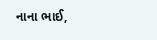નાના ભાઈ,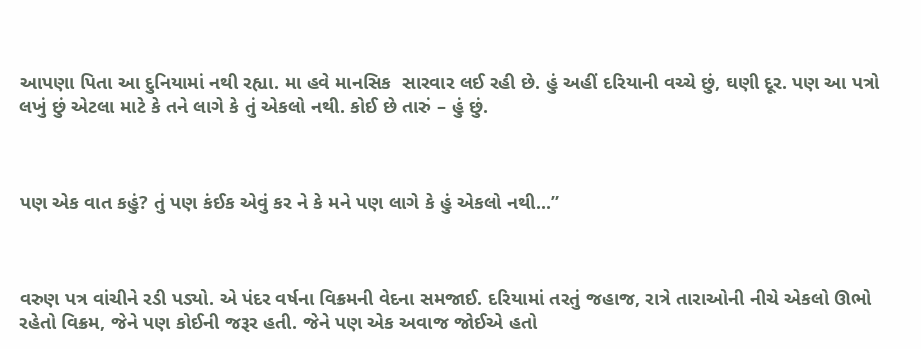આપણા પિતા આ દુનિયામાં નથી રહ્યા. મા હવે માનસિક  સારવાર લઈ રહી છે. હું અહીં દરિયાની વચ્ચે છું, ઘણી દૂર. પણ આ પત્રો લખું છું એટલા માટે કે તને લાગે કે તું એકલો નથી. કોઈ છે તારું – હું છું.



પણ એક વાત કહું? તું પણ કંઈક એવું કર ને કે મને પણ લાગે કે હું એકલો નથી...”



વરુણ પત્ર વાંચીને રડી પડ્યો. એ પંદર વર્ષના વિક્રમની વેદના સમજાઈ. દરિયામાં તરતું જહાજ, રાત્રે તારાઓની નીચે એકલો ઊભો રહેતો વિક્રમ, જેને પણ કોઈની જરૂર હતી. જેને પણ એક અવાજ જોઈએ હતો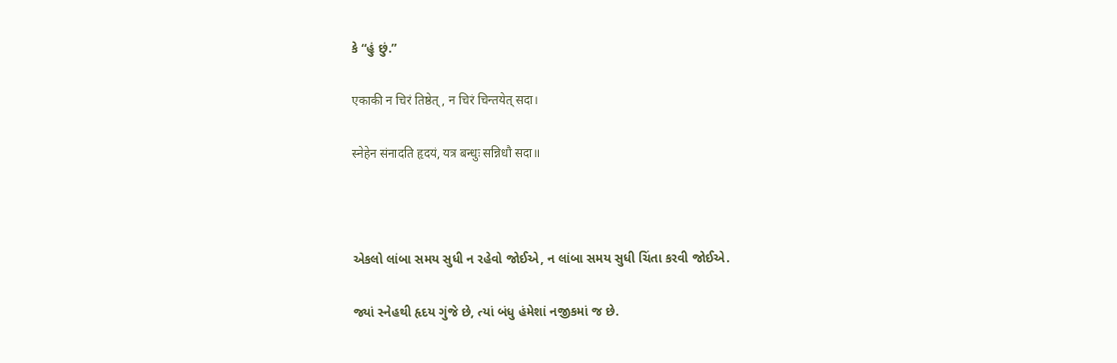કે “હું છું.”

एकाकी न चिरं तिष्ठेत्, न चिरं चिन्तयेत् सदा।

स्नेहेन संनादति हृदयं, यत्र बन्धुः सन्निधौ सदा॥



એકલો લાંબા સમય સુધી ન રહેવો જોઈએ, ન લાંબા સમય સુધી ચિંતા કરવી જોઈએ.

જ્યાં સ્નેહથી હૃદય ગુંજે છે, ત્યાં બંધુ હંમેશાં નજીકમાં જ છે.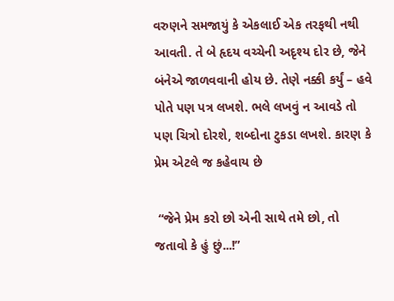વરુણને સમજાયું કે એકલાઈ એક તરફથી નથી આવતી. તે બે હૃદય વચ્ચેની અદૃશ્ય દોર છે, જેને બંનેએ જાળવવાની હોય છે. તેણે નક્કી કર્યું – હવે પોતે પણ પત્ર લખશે. ભલે લખવું ન આવડે તો પણ ચિત્રો દોરશે, શબ્દોના ટુકડા લખશે. કારણ કે પ્રેમ એટલે જ કહેવાય છે

 “જેને પ્રેમ કરો છો એની સાથે તમે છો, તો જતાવો કે હું છું...!”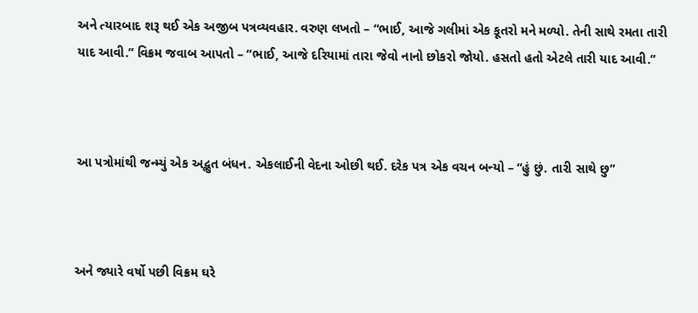અને ત્યારબાદ શરૂ થઈ એક અજીબ પત્રવ્યવહાર. વરુણ લખતો – “ભાઈ, આજે ગલીમાં એક કૂતરો મને મળ્યો. તેની સાથે રમતા તારી યાદ આવી.” વિક્રમ જવાબ આપતો – “ભાઈ, આજે દરિયામાં તારા જેવો નાનો છોકરો જોયો. હસતો હતો એટલે તારી યાદ આવી.”



આ પત્રોમાંથી જન્મ્યું એક અદ્ભુત બંધન. એકલાઈની વેદના ઓછી થઈ. દરેક પત્ર એક વચન બન્યો – “હું છું. તારી સાથે છુ”



અને જ્યારે વર્ષો પછી વિક્રમ ઘરે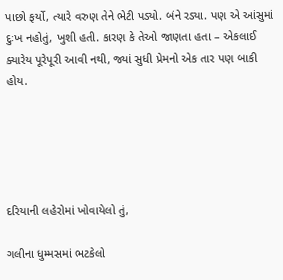પાછો ફર્યો, ત્યારે વરુણ તેને ભેટી પડ્યો. બંને રડ્યા. પણ એ આંસુમાં દુઃખ નહોતું, ખુશી હતી. કારણ કે તેઓ જાણતા હતા – એકલાઈ ક્યારેય પૂરેપૂરી આવી નથી, જ્યાં સુધી પ્રેમનો એક તાર પણ બાકી હોય.





દરિયાની લહેરોમાં ખોવાયેલો તું,

ગલીના ધુમ્મસમાં ભટકેલો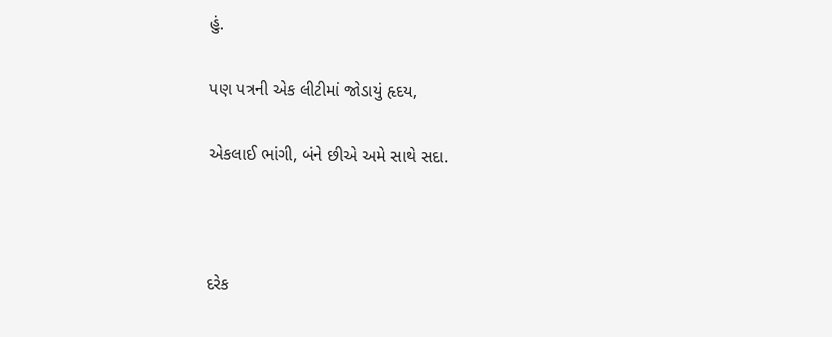હું.

પણ પત્રની એક લીટીમાં જોડાયું હૃદય,

એકલાઈ ભાંગી, બંને છીએ અમે સાથે સદા.



દરેક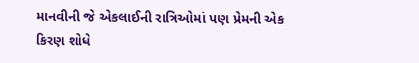માનવીની જે એકલાઈની રાત્રિઓમાં પણ પ્રેમની એક કિરણ શોધે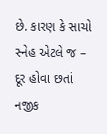છે. કારણ કે સાચો સ્નેહ એટલે જ – દૂર હોવા છતાં નજીક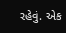રહેવું. એક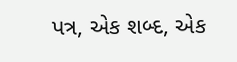પત્ર, એક શબ્દ, એક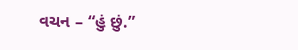વચન – “હું છું.”